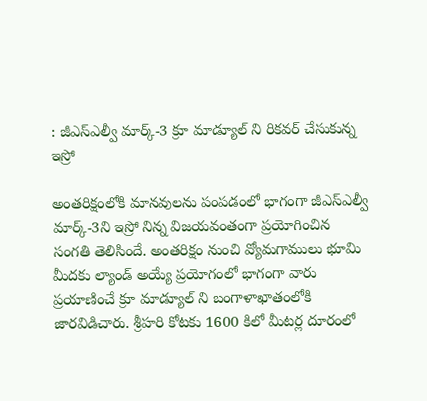: జీఎస్ఎల్వీ మార్క్-3 క్రూ మాడ్యూల్ ని రికవర్ చేసుకున్న ఇస్రో

అంతరిక్షంలోకి మానవులను పంపడంలో భాగంగా జీఎస్ఎల్వీ మార్క్-3ని ఇస్రో నిన్న విజయవంతంగా ప్రయోగించిన సంగతి తెలిసిందే. అంతరిక్షం నుంచి వ్యోమగాములు భూమి మీదకు ల్యాండ్ అయ్యే ప్రయోగంలో భాగంగా వారు ప్రయాణించే క్రూ మాడ్యూల్ ని బంగాళాఖాతంలోకి జారవిడిచారు. శ్రీహరి కోటకు 1600 కిలో మీటర్ల దూరంలో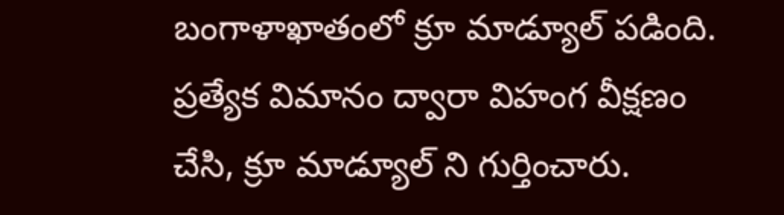బంగాళాఖాతంలో క్రూ మాడ్యూల్ పడింది. ప్రత్యేక విమానం ద్వారా విహంగ వీక్షణం చేసి, క్రూ మాడ్యూల్ ని గుర్తించారు.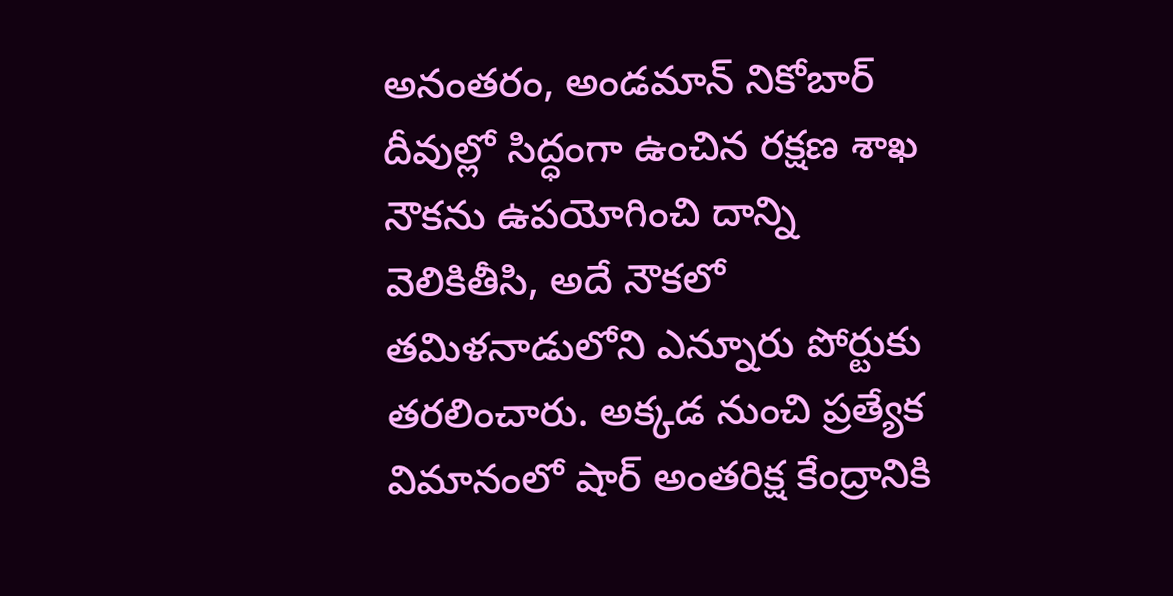అనంతరం, అండమాన్ నికోబార్ దీవుల్లో సిద్ధంగా ఉంచిన రక్షణ శాఖ నౌకను ఉపయోగించి దాన్ని వెలికితీసి, అదే నౌకలో తమిళనాడులోని ఎన్నూరు పోర్టుకు తరలించారు. అక్కడ నుంచి ప్రత్యేక విమానంలో షార్ అంతరిక్ష కేంద్రానికి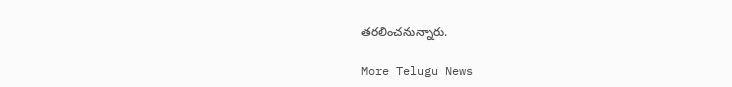తరలించనున్నారు.

More Telugu News